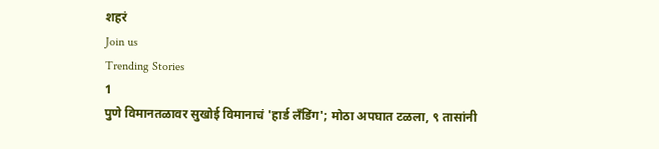शहरं
Join us
Trending Stories
1
पुणे विमानतळावर सुखोई विमानाचं 'हार्ड लँडिंग'; मोठा अपघात टळला, ९ तासांनी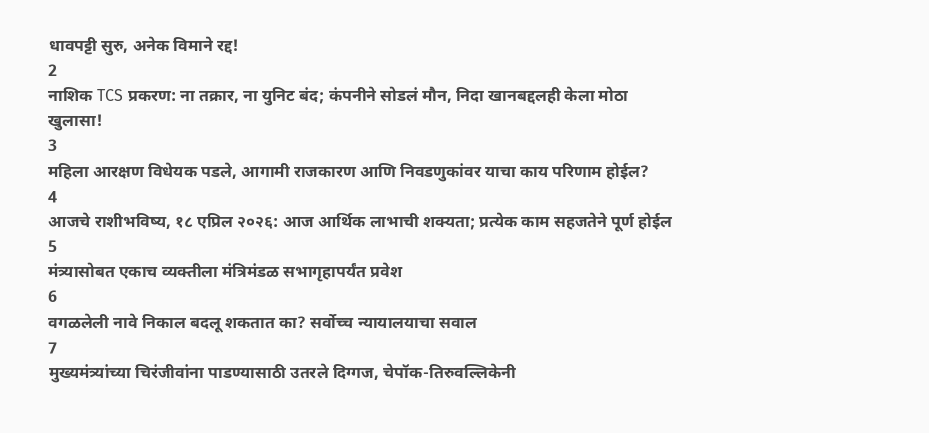धावपट्टी सुरु, अनेक विमाने रद्द!
2
नाशिक TCS प्रकरण: ना तक्रार, ना युनिट बंद; कंपनीने सोडलं मौन, निदा खानबद्दलही केला मोठा खुलासा!
3
महिला आरक्षण विधेयक पडले, आगामी राजकारण आणि निवडणुकांवर याचा काय परिणाम होईल?
4
आजचे राशीभविष्य, १८ एप्रिल २०२६: आज आर्थिक लाभाची शक्यता; प्रत्येक काम सहजतेने पूर्ण होईल
5
मंत्र्यासोबत एकाच व्यक्तीला मंत्रिमंडळ सभागृहापर्यंत प्रवेश
6
वगळलेली नावे निकाल बदलू शकतात का? सर्वोच्च न्यायालयाचा सवाल
7
मुख्यमंत्र्यांच्या चिरंजीवांना पाडण्यासाठी उतरले दिग्गज, चेपॉक-तिरुवल्लिकेनी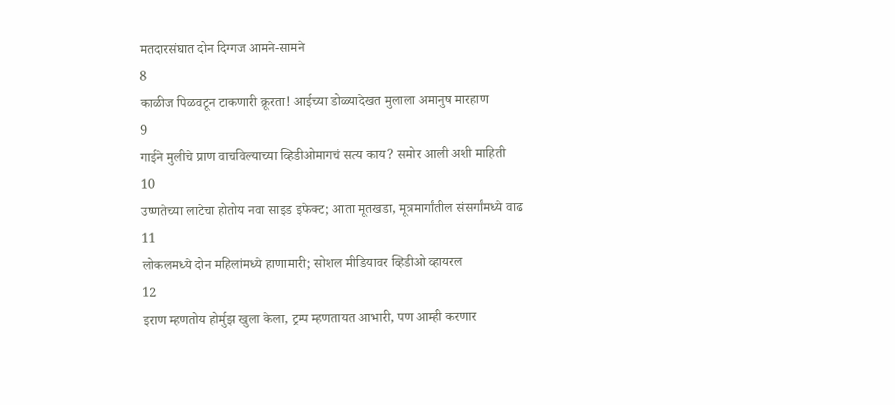मतदारसंघात दोन दिग्गज आमने-सामने
8
काळीज पिळवटून टाकणारी क्रूरता! आईच्या डोळ्यादेखत मुलाला अमानुष मारहाण
9
गाईने मुलीचे प्राण वाचविल्याच्या व्हिडीओमागचं सत्य काय? समोर आली अशी माहिती
10
उष्णतेच्या लाटेचा होतोय नवा साइड इफेक्ट; आता मूतखडा, मूत्रमार्गांतील संसर्गांमध्ये वाढ
11
लोकलमध्ये दोन महिलांमध्ये हाणामारी; सोशल मीडियावर व्हिडीओ व्हायरल
12
इराण म्हणतोय होर्मुझ खुला केला, ट्रम्प म्हणतायत आभारी, पण आम्ही करणार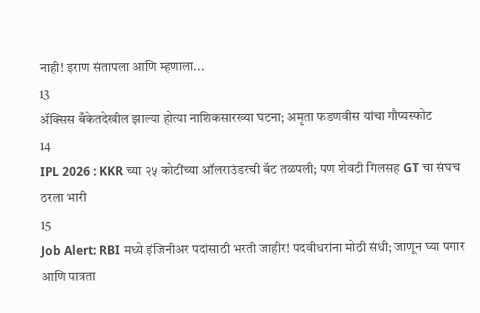नाही! इराण संतापला आणि म्हणाला...
13
ॲक्सिस बँकेतदेखील झाल्या होत्या नाशिकसारख्या घटना; अमृता फडणवीस यांचा गौप्यस्फोट
14
IPL 2026 : KKR च्या २५ कोटींच्या ऑलराउंडरची बॅट तळपली; पण शेवटी गिलसह GT चा संघच ठरला भारी
15
Job Alert: RBI मध्ये इंजिनीअर पदांसाठी भरती जाहीर! पदवीधरांना मोठी संधी; जाणून घ्या पगार आणि पात्रता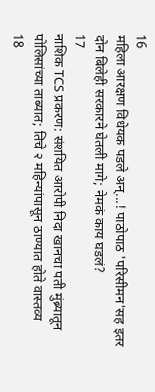16
महिला आरक्षण विधेयक पडले अन्...! पाठोपाठ 'परिसीमन'सह इतर दोन बिलेही सरकारने घेतली मागे; नेमकं काय घडलं?
17
नाशिक TCS प्रकरण: संशयित आरोपी निदा खानचा पती मुंब्र्यातून पोलिसांच्या ताब्यात; तिचे २ महिन्यांपासून ठाण्यात होते वास्तव्य
18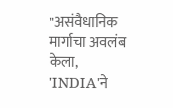"असंवैधानिक मार्गाचा अवलंब केला, 'INDIA'ने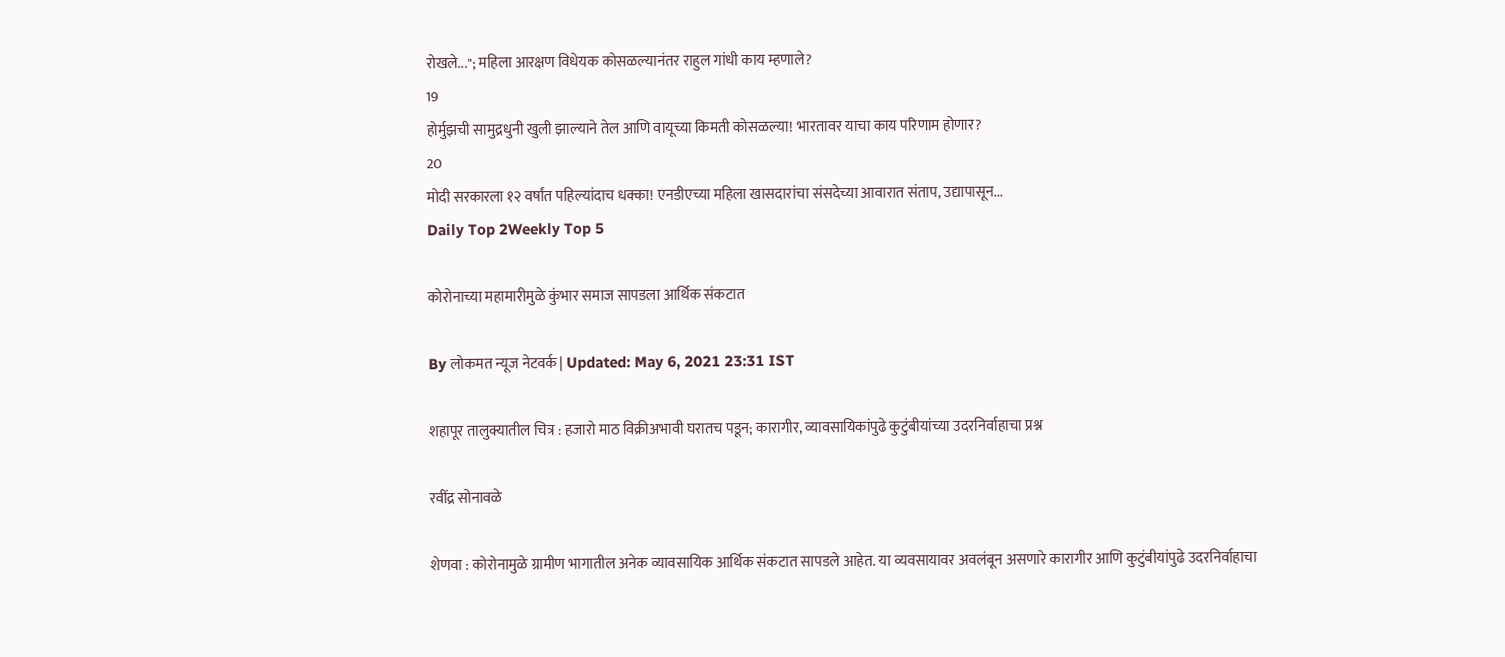रोखले..."; महिला आरक्षण विधेयक कोसळल्यानंतर राहुल गांधी काय म्हणाले?
19
होर्मुझची सामुद्रधुनी खुली झाल्याने तेल आणि वायूच्या किमती कोसळल्या! भारतावर याचा काय परिणाम होणार?
20
मोदी सरकारला १२ वर्षांत पहिल्यांदाच धक्का! एनडीएच्या महिला खासदारांचा संसदेच्या आवारात संताप, उद्यापासून...
Daily Top 2Weekly Top 5

कोरोनाच्या महामारीमुळे कुंभार समाज सापडला आर्थिक संकटात

By लोकमत न्यूज नेटवर्क | Updated: May 6, 2021 23:31 IST

शहापूर तालुक्यातील चित्र : हजारो माठ विक्रीअभावी घरातच पडून; कारागीर, व्यावसायिकांपुढे कुटुंबीयांच्या उदरनिर्वाहाचा प्रश्न

रवींद्र सोनावळे

शेणवा : कोरोनामुळे ग्रामीण भागातील अनेक व्यावसायिक आर्थिक संकटात सापडले आहेत. या व्यवसायावर अवलंबून असणारे कारागीर आणि कुटुंबीयांपुढे उदरनिर्वाहाचा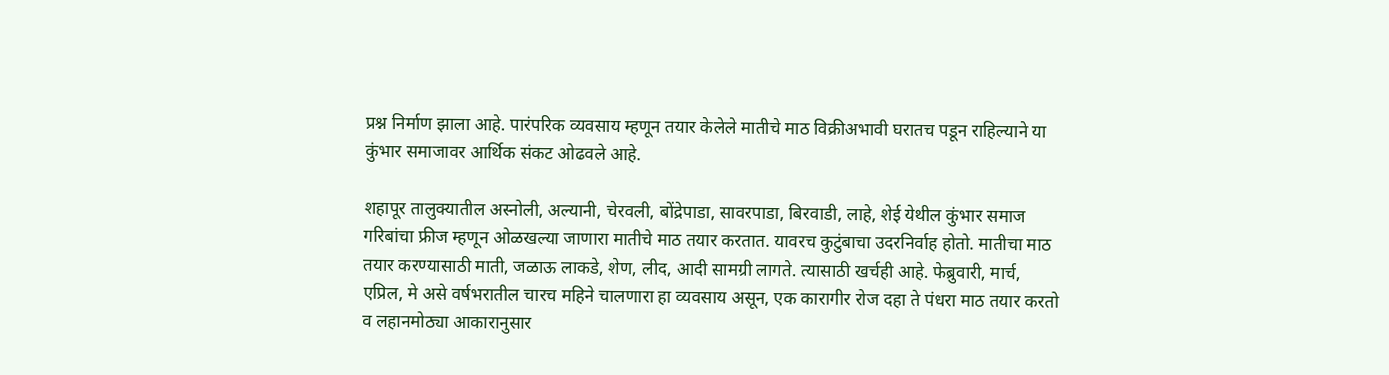प्रश्न निर्माण झाला आहे. पारंपरिक व्यवसाय म्हणून तयार केलेले मातीचे माठ विक्रीअभावी घरातच पडून राहिल्याने या कुंभार समाजावर आर्थिक संकट ओढवले आहे.

शहापूर तालुक्यातील अस्नोली, अल्यानी, चेरवली, बोंद्रेपाडा, सावरपाडा, बिरवाडी, लाहे, शेई येथील कुंभार समाज गरिबांचा फ्रीज म्हणून ओळखल्या जाणारा मातीचे माठ तयार करतात. यावरच कुटुंबाचा उदरनिर्वाह होतो. मातीचा माठ तयार करण्यासाठी माती, जळाऊ लाकडे, शेण, लीद, आदी सामग्री लागते. त्यासाठी खर्चही आहे. फेब्रुवारी, मार्च, एप्रिल, मे असे वर्षभरातील चारच महिने चालणारा हा व्यवसाय असून, एक कारागीर रोज दहा ते पंधरा माठ तयार करतो व लहानमोठ्या आकारानुसार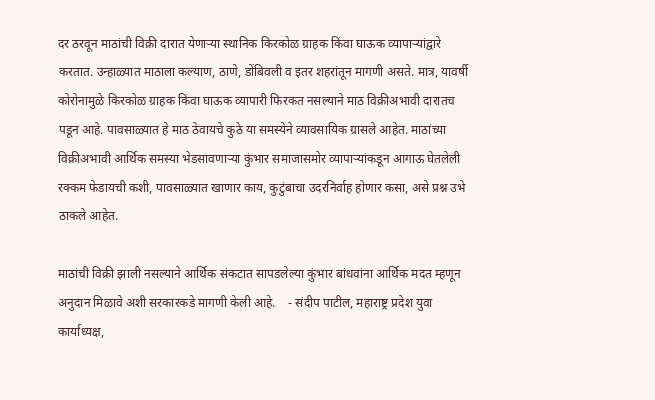दर ठरवून माठांची विक्री दारात येणाऱ्या स्थानिक किरकोळ ग्राहक किंवा घाऊक व्यापाऱ्यांद्वारे करतात. उन्हाळ्यात माठाला कल्याण, ठाणे, डोंबिवली व इतर शहरांतून मागणी असते. मात्र, यावर्षी कोरोनामुळे किरकोळ ग्राहक किंवा घाऊक व्यापारी फिरकत नसल्याने माठ विक्रीअभावी दारातच पडून आहे. पावसाळ्यात हे माठ ठेवायचे कुठे या समस्येने व्यावसायिक ग्रासले आहेत. माठांच्या विक्रीअभावी आर्थिक समस्या भेडसावणाऱ्या कुंभार समाजासमोर व्यापाऱ्यांकडून आगाऊ घेतलेली रक्कम फेडायची कशी, पावसाळ्यात खाणार काय, कुटुंबाचा उदरनिर्वाह होणार कसा, असे प्रश्न उभे ठाकले आहेत.

माठांची विक्री झाली नसल्याने आर्थिक संकटात सापडलेल्या कुंभार बांधवांना आर्थिक मदत म्हणून अनुदान मिळावे अशी सरकारकडे मागणी केली आहे.    - संदीप पाटील, महाराष्ट्र प्रदेश युवा     कार्याध्यक्ष,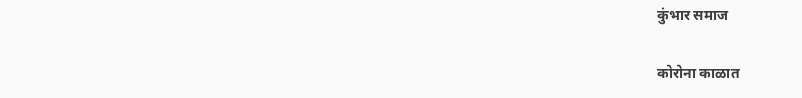कुंभार समाज

कोरोना काळात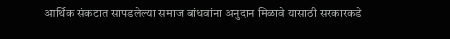आर्थिक संकटात सापडलेल्या समाज बांधवांना अनुदान मिळावे यासाठी सरकारकडे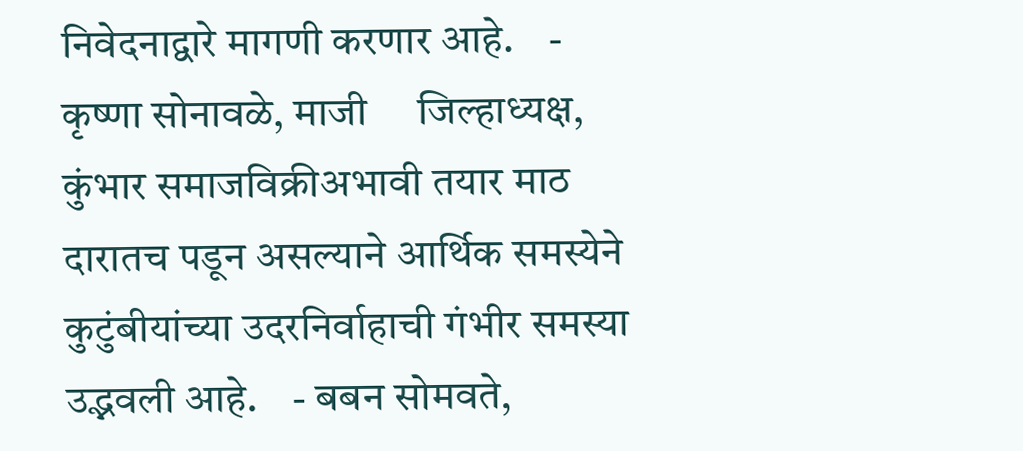निवेदनाद्वारे मागणी करणार आहे.    - कृष्णा सोनावळे, माजी     जिल्हाध्यक्ष, कुंभार समाजविक्रीअभावी तयार माठ दारातच पडून असल्याने आर्थिक समस्येने कुटुंबीयांच्या उदरनिर्वाहाची गंभीर समस्या उद्भवली आहे.    - बबन सोमवते,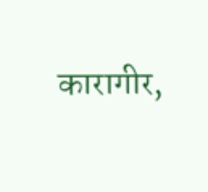कारागीर,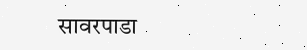सावरपाडा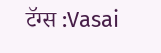टॅग्स :Vasai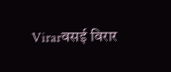Virarवसई विरार